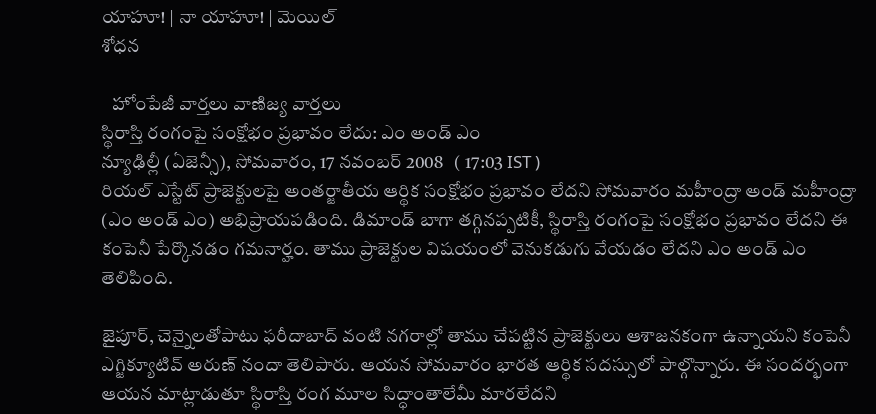యాహూ! | నా యాహూ! | మెయిల్
శోధన

   హోంపేజీ వార్తలు వాణిజ్య వార్తలు
స్థిరాస్తి రంగంపై సంక్షోభం ప్రభావం లేదు: ఎం అండ్ ఎం
న్యూఢిల్లీ (ఏజెన్సీ), సోమవారం, 17 నవంబర్ 2008   ( 17:03 IST )
రియల్ ఎస్టేట్ ప్రాజెక్టులపై అంతర్జాతీయ ఆర్థిక సంక్షోభం ప్రభావం లేదని సోమవారం మహీంద్రా అండ్ మహీంద్రా (ఎం అండ్ ఎం) అభిప్రాయపడింది. డిమాండ్ బాగా తగ్గినప్పటికీ, స్థిరాస్తి రంగంపై సంక్షోభం ప్రభావం లేదని ఈ కంపెనీ పేర్కొనడం గమనార్హం. తాము ప్రాజెక్టుల విషయంలో వెనుకడుగు వేయడం లేదని ఎం అండ్ ఎం తెలిపింది.

జైపూర్, చెన్నైలతోపాటు ఫరీదాబాద్ వంటి నగరాల్లో తాము చేపట్టిన ప్రాజెక్టులు ఆశాజనకంగా ఉన్నాయని కంపెనీ ఎగ్జిక్యూటివ్ అరుణ్ నందా తెలిపారు. ఆయన సోమవారం భారత ఆర్థిక సదస్సులో పాల్గొన్నారు. ఈ సందర్భంగా ఆయన మాట్లాడుతూ స్థిరాస్తి రంగ మూల సిద్ధాంతాలేమీ మారలేదని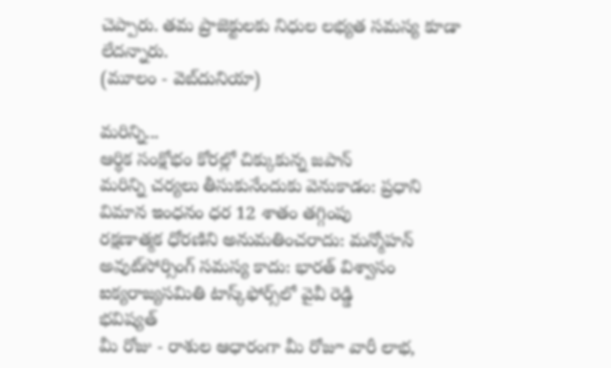చెప్పారు. తమ ప్రాజెక్టులకు నిధుల లభ్యత సమస్య కూడా లేదన్నారు.
(మూలం - వెబ్‌దునియా)

మరిన్ని...
ఆర్థిక సంక్షోభం కోరల్లో చిక్కుకున్న జపాన్
మరిన్ని చర్యలు తీసుకునేందుకు వెనుకాడం: ప్రధాని
విమాన ఇంధనం ధర 12 శాతం తగ్గింపు
రక్షణాత్మక ధోరణిని అనుమతించరాదు: మన్మోహన్
అవుట్‌సోర్సింగ్ సమస్య కాదు: భారత్ విశ్వాసం
ఐక్యరాజ్యసమితి టాస్క్‌ఫోర్స్‌లో వైవీ రెడ్డి
భవిష్యత్
మీ రోజు - రాశుల ఆధారంగా మీ రోజూ వారీ లాభ,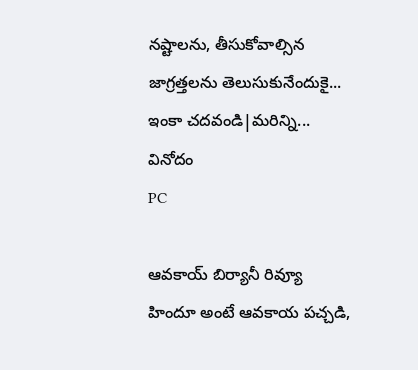నష్టాలను, తీసుకోవాల్సిన జాగ్రత్తలను తెలుసుకునేందుకై...
ఇంకా చదవండి|మరిన్ని...
వినోదం
PC

ఆవకాయ్ బిర్యానీ రివ్యూ
హిందూ అంటే ఆవకాయ పచ్చడి,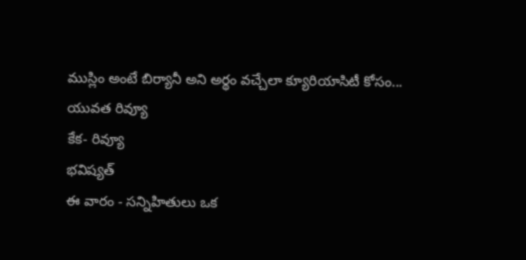ముస్లిం అంటే బిర్యానీ అని అర్థం వచ్చేలా క్యూరియాసిటీ కోసం...
యువత రివ్యూ
కేక- రివ్యూ
భవిష్యత్
ఈ వారం - సన్నిహితులు ఒక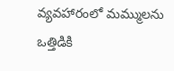వ్యవహారంలో మమ్ములను ఒత్తిడికి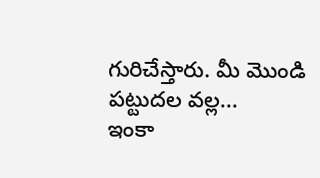గురిచేస్తారు. మీ మొండి పట్టుదల వల్ల...
ఇంకా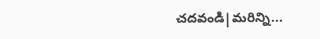చదవండి|మరిన్ని...